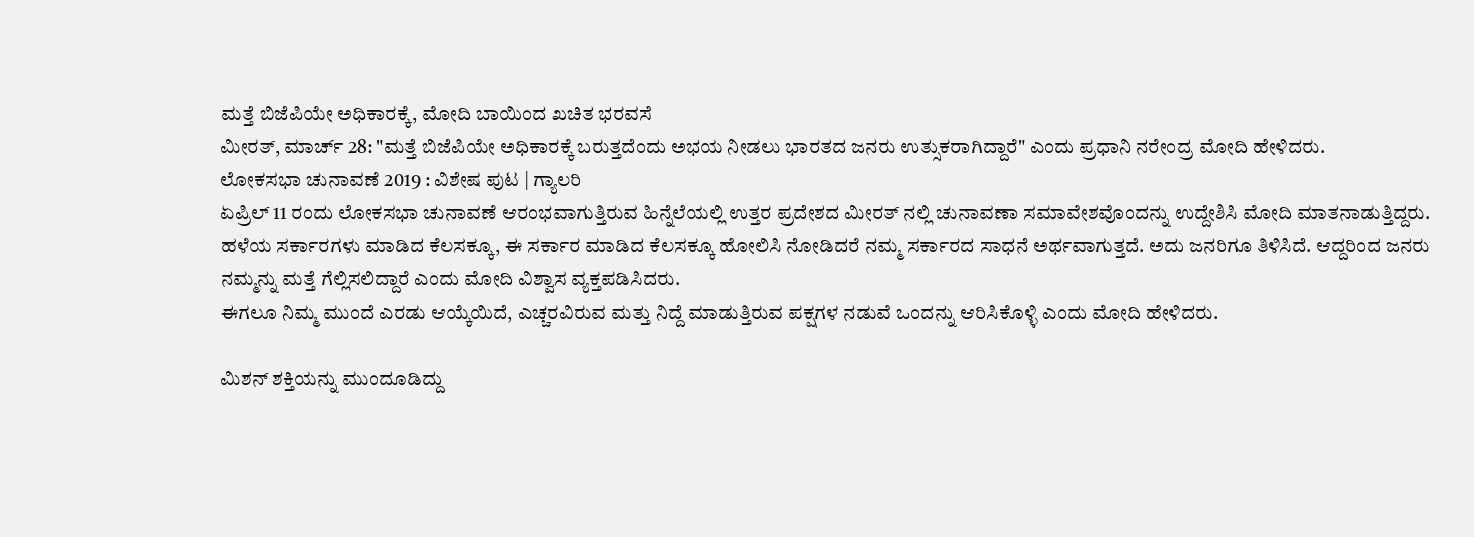ಮತ್ತೆ ಬಿಜೆಪಿಯೇ ಅಧಿಕಾರಕ್ಕೆ, ಮೋದಿ ಬಾಯಿಂದ ಖಚಿತ ಭರವಸೆ
ಮೀರತ್, ಮಾರ್ಚ್ 28: "ಮತ್ತೆ ಬಿಜೆಪಿಯೇ ಅಧಿಕಾರಕ್ಕೆ ಬರುತ್ತದೆಂದು ಅಭಯ ನೀಡಲು ಭಾರತದ ಜನರು ಉತ್ಸುಕರಾಗಿದ್ದಾರೆ" ಎಂದು ಪ್ರಧಾನಿ ನರೇಂದ್ರ ಮೋದಿ ಹೇಳಿದರು.
ಲೋಕಸಭಾ ಚುನಾವಣೆ 2019 : ವಿಶೇಷ ಪುಟ | ಗ್ಯಾಲರಿ
ಏಪ್ರಿಲ್ 11 ರಂದು ಲೋಕಸಭಾ ಚುನಾವಣೆ ಆರಂಭವಾಗುತ್ತಿರುವ ಹಿನ್ನೆಲೆಯಲ್ಲಿ ಉತ್ತರ ಪ್ರದೇಶದ ಮೀರತ್ ನಲ್ಲಿ ಚುನಾವಣಾ ಸಮಾವೇಶವೊಂದನ್ನು ಉದ್ದೇಶಿಸಿ ಮೋದಿ ಮಾತನಾಡುತ್ತಿದ್ದರು.
ಹಳೆಯ ಸರ್ಕಾರಗಳು ಮಾಡಿದ ಕೆಲಸಕ್ಕೂ, ಈ ಸರ್ಕಾರ ಮಾಡಿದ ಕೆಲಸಕ್ಕೂ ಹೋಲಿಸಿ ನೋಡಿದರೆ ನಮ್ಮ ಸರ್ಕಾರದ ಸಾಧನೆ ಅರ್ಥವಾಗುತ್ತದೆ. ಅದು ಜನರಿಗೂ ತಿಳಿಸಿದೆ. ಆದ್ದರಿಂದ ಜನರು ನಮ್ಮನ್ನು ಮತ್ತೆ ಗೆಲ್ಲಿಸಲಿದ್ದಾರೆ ಎಂದು ಮೋದಿ ವಿಶ್ವಾಸ ವ್ಯಕ್ತಪಡಿಸಿದರು.
ಈಗಲೂ ನಿಮ್ಮ ಮುಂದೆ ಎರಡು ಆಯ್ಕೆಯಿದೆ, ಎಚ್ಚರವಿರುವ ಮತ್ತು ನಿದ್ದೆ ಮಾಡುತ್ತಿರುವ ಪಕ್ಷಗಳ ನಡುವೆ ಒಂದನ್ನು ಆರಿಸಿಕೊಳ್ಳಿ ಎಂದು ಮೋದಿ ಹೇಳಿದರು.

ಮಿಶನ್ ಶಕ್ತಿಯನ್ನು ಮುಂದೂಡಿದ್ದು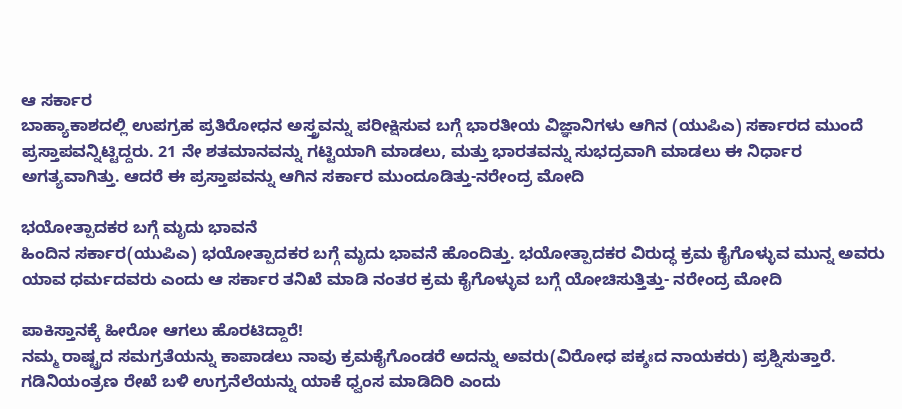ಆ ಸರ್ಕಾರ
ಬಾಹ್ಯಾಕಾಶದಲ್ಲಿ ಉಪಗ್ರಹ ಪ್ರತಿರೋಧನ ಅಸ್ತ್ರವನ್ನು ಪರೀಕ್ಷಿಸುವ ಬಗ್ಗೆ ಭಾರತೀಯ ವಿಜ್ಞಾನಿಗಳು ಆಗಿನ (ಯುಪಿಎ) ಸರ್ಕಾರದ ಮುಂದೆ ಪ್ರಸ್ತಾಪವನ್ನಿಟ್ಟಿದ್ದರು. 21 ನೇ ಶತಮಾನವನ್ನು ಗಟ್ಟಿಯಾಗಿ ಮಾಡಲು, ಮತ್ತು ಭಾರತವನ್ನು ಸುಭದ್ರವಾಗಿ ಮಾಡಲು ಈ ನಿರ್ಧಾರ ಅಗತ್ಯವಾಗಿತ್ತು. ಆದರೆ ಈ ಪ್ರಸ್ತಾಪವನ್ನು ಆಗಿನ ಸರ್ಕಾರ ಮುಂದೂಡಿತ್ತು-ನರೇಂದ್ರ ಮೋದಿ

ಭಯೋತ್ಪಾದಕರ ಬಗ್ಗೆ ಮೃದು ಭಾವನೆ
ಹಿಂದಿನ ಸರ್ಕಾರ(ಯುಪಿಎ) ಭಯೋತ್ಪಾದಕರ ಬಗ್ಗೆ ಮೃದು ಭಾವನೆ ಹೊಂದಿತ್ತು. ಭಯೋತ್ಪಾದಕರ ವಿರುದ್ಧ ಕ್ರಮ ಕೈಗೊಳ್ಳುವ ಮುನ್ನ ಅವರು ಯಾವ ಧರ್ಮದವರು ಎಂದು ಆ ಸರ್ಕಾರ ತನಿಖೆ ಮಾಡಿ ನಂತರ ಕ್ರಮ ಕೈಗೊಳ್ಳುವ ಬಗ್ಗೆ ಯೋಚಿಸುತ್ತಿತ್ತು- ನರೇಂದ್ರ ಮೋದಿ

ಪಾಕಿಸ್ತಾನಕ್ಕೆ ಹೀರೋ ಆಗಲು ಹೊರಟಿದ್ದಾರೆ!
ನಮ್ಮ ರಾಷ್ಟ್ರದ ಸಮಗ್ರತೆಯನ್ನು ಕಾಪಾಡಲು ನಾವು ಕ್ರಮಕೈಗೊಂಡರೆ ಅದನ್ನು ಅವರು(ವಿರೋಧ ಪಕ್ಶಃದ ನಾಯಕರು) ಪ್ರಶ್ನಿಸುತ್ತಾರೆ. ಗಡಿನಿಯಂತ್ರಣ ರೇಖೆ ಬಳಿ ಉಗ್ರನೆಲೆಯನ್ನು ಯಾಕೆ ಧ್ವಂಸ ಮಾಡಿದಿರಿ ಎಂದು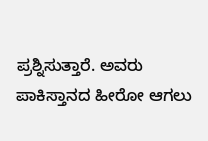ಪ್ರಶ್ನಿಸುತ್ತಾರೆ. ಅವರು ಪಾಕಿಸ್ತಾನದ ಹೀರೋ ಆಗಲು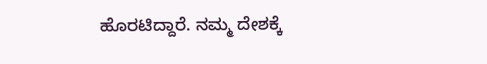ಹೊರಟಿದ್ದಾರೆ. ನಮ್ಮ ದೇಶಕ್ಕೆ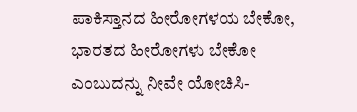ಪಾಕಿಸ್ತಾನದ ಹೀರೋಗಳಯ ಬೇಕೋ, ಭಾರತದ ಹೀರೋಗಳು ಬೇಕೋ ಎಂಬುದನ್ನು ನೀವೇ ಯೋಚಿಸಿ-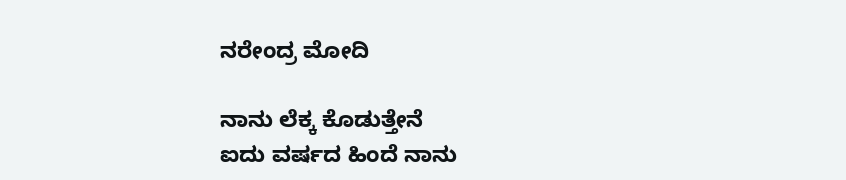ನರೇಂದ್ರ ಮೋದಿ

ನಾನು ಲೆಕ್ಕ ಕೊಡುತ್ತೇನೆ
ಐದು ವರ್ಷದ ಹಿಂದೆ ನಾನು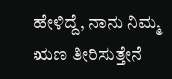ಹೇಳಿದ್ದೆ, ನಾನು ನಿಮ್ಮ ಋಣ ತೀರಿಸುತ್ತೇನೆ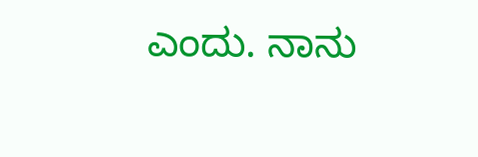ಎಂದು. ನಾನು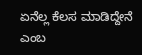ಏನೆಲ್ಲ ಕೆಲಸ ಮಾಡಿದ್ದೇನೆ ಎಂಬ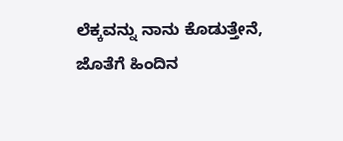ಲೆಕ್ಕವನ್ನು ನಾನು ಕೊಡುತ್ತೇನೆ, ಜೊತೆಗೆ ಹಿಂದಿನ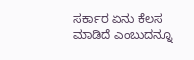ಸರ್ಕಾರ ಏನು ಕೆಲಸ ಮಾಡಿದೆ ಎಂಬುದನ್ನೂ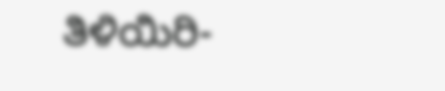ತಿಳಿಯಿರಿ-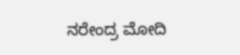ನರೇಂದ್ರ ಮೋದಿ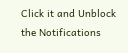Click it and Unblock the Notifications